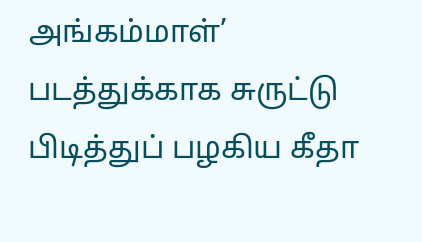அங்கம்மாள்’ படத்துக்காக சுருட்டு பிடித்துப் பழகிய கீதா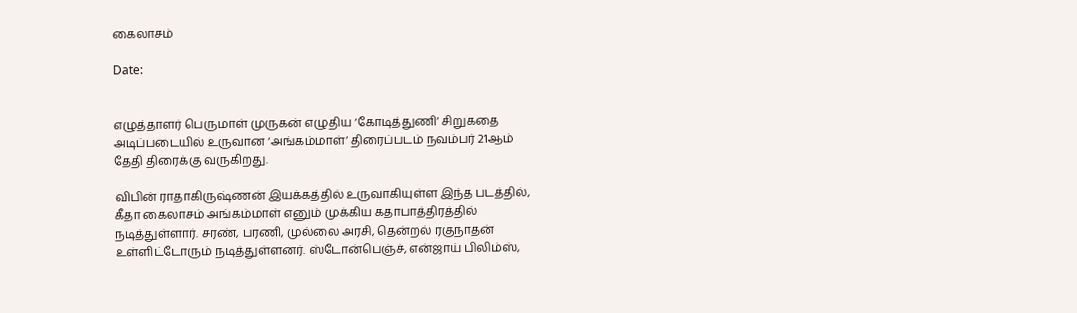கைலாசம்

Date:


எழுத்தாளர் பெருமாள் முருகன் எழுதிய ‘கோடித்துணி’ சிறுகதை அடிப்படையில் உருவான ‘அங்கம்மாள்’ திரைப்படம் நவம்பர் 21ஆம் தேதி திரைக்கு வருகிறது.

விபின் ராதாகிருஷ்ணன் இயக்கத்தில் உருவாகியுள்ள இந்த படத்தில், கீதா கைலாசம் அங்கம்மாள் எனும் முக்கிய கதாபாத்திரத்தில் நடித்துள்ளார். சரண், பரணி, முல்லை அரசி, தென்றல் ரகுநாதன் உள்ளிட்டோரும் நடித்துள்ளனர். ஸ்டோன்பெஞ்ச், என்ஜாய் பிலிம்ஸ்,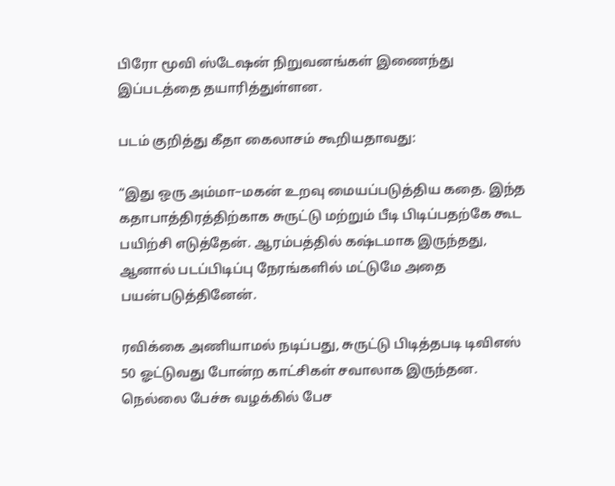பிரோ மூவி ஸ்டேஷன் நிறுவனங்கள் இணைந்து இப்படத்தை தயாரித்துள்ளன.

படம் குறித்து கீதா கைலாசம் கூறியதாவது:

“இது ஒரு அம்மா–மகன் உறவு மையப்படுத்திய கதை. இந்த கதாபாத்திரத்திற்காக சுருட்டு மற்றும் பீடி பிடிப்பதற்கே கூட பயிற்சி எடுத்தேன். ஆரம்பத்தில் கஷ்டமாக இருந்தது, ஆனால் படப்பிடிப்பு நேரங்களில் மட்டுமே அதை பயன்படுத்தினேன்.

ரவிக்கை அணியாமல் நடிப்பது, சுருட்டு பிடித்தபடி டிவிஎஸ் 50 ஓட்டுவது போன்ற காட்சிகள் சவாலாக இருந்தன. நெல்லை பேச்சு வழக்கில் பேச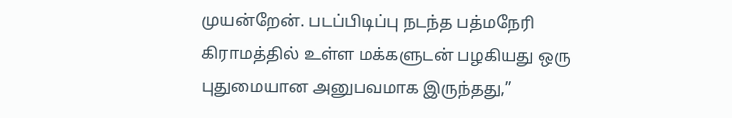முயன்றேன். படப்பிடிப்பு நடந்த பத்மநேரி கிராமத்தில் உள்ள மக்களுடன் பழகியது ஒரு புதுமையான அனுபவமாக இருந்தது,”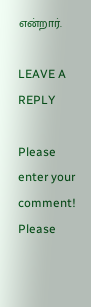என்றார்.

LEAVE A REPLY

Please enter your comment!
Please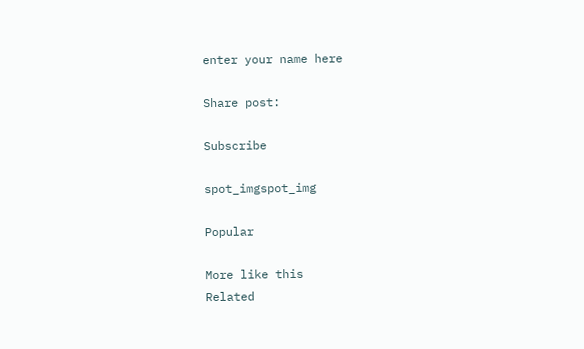enter your name here

Share post:

Subscribe

spot_imgspot_img

Popular

More like this
Related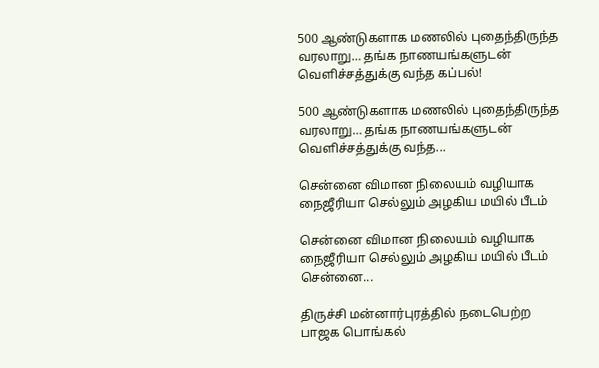500 ஆண்டுகளாக மணலில் புதைந்திருந்த வரலாறு… தங்க நாணயங்களுடன் வெளிச்சத்துக்கு வந்த கப்பல்!

500 ஆண்டுகளாக மணலில் புதைந்திருந்த வரலாறு… தங்க நாணயங்களுடன் வெளிச்சத்துக்கு வந்த...

சென்னை விமான நிலையம் வழியாக நைஜீரியா செல்லும் அழகிய மயில் பீடம்

சென்னை விமான நிலையம் வழியாக நைஜீரியா செல்லும் அழகிய மயில் பீடம் சென்னை...

திருச்சி மன்னார்புரத்தில் நடைபெற்ற பாஜக பொங்கல்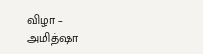விழா – அமித்ஷா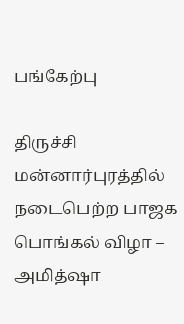பங்கேற்பு

திருச்சி மன்னார்புரத்தில் நடைபெற்ற பாஜக பொங்கல் விழா – அமித்ஷா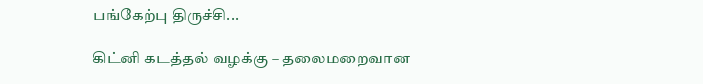பங்கேற்பு திருச்சி...

கிட்னி கடத்தல் வழக்கு – தலைமறைவான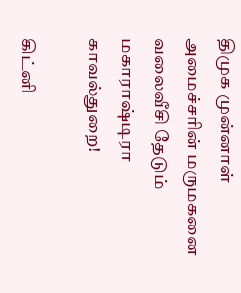திமுக முன்னாள் அமைச்சரின் மருமகனை வலைவீசி தேடும் மகாராஷ்டிரா காவல்துறை!

கிட்னி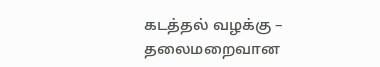கடத்தல் வழக்கு – தலைமறைவான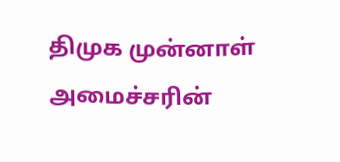திமுக முன்னாள் அமைச்சரின்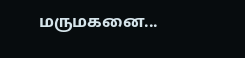மருமகனை...